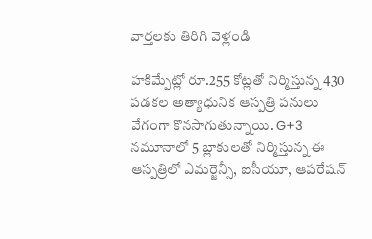వార్తలకు తిరిగి వెళ్లండి

హకిమ్పేట్లో రూ.255 కోట్లతో నిర్మిస్తున్న 430 పడకల అత్యాధునిక ఆస్పత్రి పనులు వేగంగా కొనసాగుతున్నాయి. G+3 నమూనాలో 5 బ్లాకులతో నిర్మిస్తున్న ఈ ఆస్పత్రిలో ఎమర్జెన్సీ, ఐసీయూ, ఆపరేషన్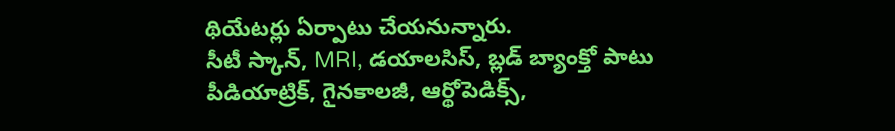థియేటర్లు ఏర్పాటు చేయనున్నారు.
సీటీ స్కాన్, MRI, డయాలసిస్, బ్లడ్ బ్యాంక్తో పాటు పీడియాట్రిక్, గైనకాలజీ, ఆర్థోపెడిక్స్,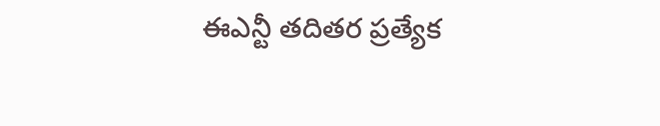ఈఎన్టీ తదితర ప్రత్యేక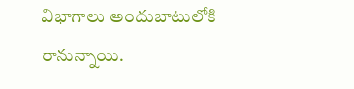విభాగాలు అందుబాటులోకి రానున్నాయి.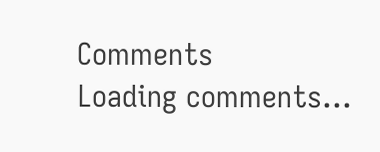Comments
Loading comments...